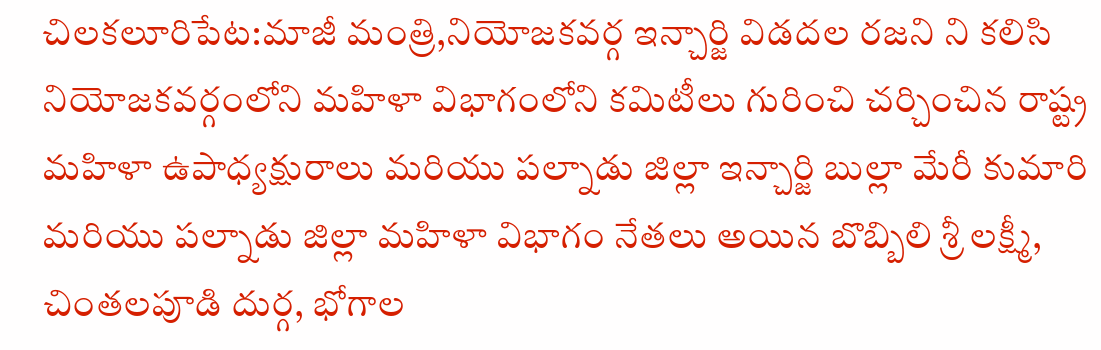చిలకలూరిపేట:మాజీ మంత్రి,నియోజకవర్గ ఇన్చార్జి విడదల రజని ని కలిసి నియోజకవర్గంలోని మహిళా విభాగంలోని కమిటీలు గురించి చర్చించిన రాష్ట్ర మహిళా ఉపాధ్యక్షురాలు మరియు పల్నాడు జిల్లా ఇన్చార్జి బుల్లా మేరీ కుమారి మరియు పల్నాడు జిల్లా మహిళా విభాగం నేతలు అయిన బొబ్బిలి శ్రీ లక్ష్మీ, చింతలపూడి దుర్గ, భోగాల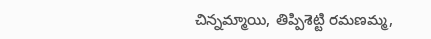చిన్నమ్మాయి, తిప్పిశెట్టి రమణమ్మ,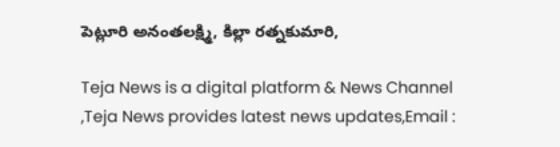పెట్లూరి అనంతలక్ష్మి, కిల్లా రత్నకుమారి,

Teja News is a digital platform & News Channel ,Teja News provides latest news updates,Email :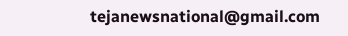tejanewsnational@gmail.com